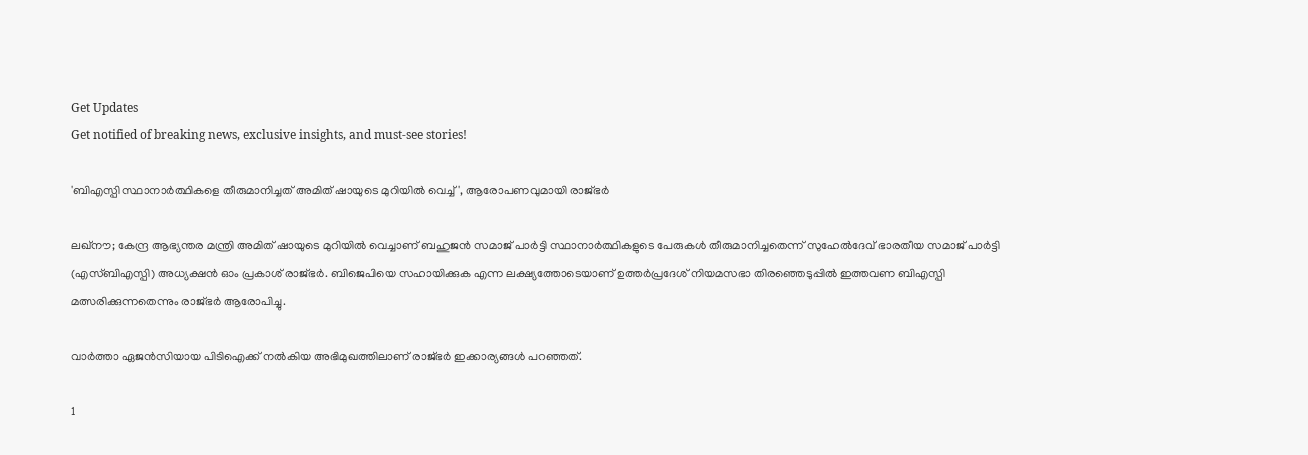Get Updates
Get notified of breaking news, exclusive insights, and must-see stories!

'ബിഎസ്പി സ്ഥാനാർത്ഥികളെ തീരുമാനിച്ചത് അമിത് ഷായുടെ മുറിയിൽ വെച്ച്', ആരോപണവുമായി രാജ്ഭർ

ലഖ്നൗ; കേന്ദ്ര ആഭ്യന്തര മന്ത്രി അമിത് ഷായുടെ മുറിയിൽ വെച്ചാണ് ബഹുജൻ സമാജ് പാർട്ടി സ്ഥാനാർത്ഥികളുടെ പേരുകൾ തീരുമാനിച്ചതെന്ന് സുഹേൽദേവ് ഭാരതീയ സമാജ് പാർട്ടി (എസ്ബിഎസ്പി) അധ്യക്ഷൻ ഓം പ്രകാശ് രാജ്ഭർ. ബിജെപിയെ സഹായിക്കുക എന്ന ലക്ഷ്യത്തോടെയാണ് ഉത്തർപ്രദേശ് നിയമസഭാ തിരഞ്ഞെടുപ്പിൽ ഇത്തവണ ബിഎസ്പി മത്സരിക്കുന്നതെന്നും രാജ്ഭർ ആരോപിച്ചു.

വാർത്താ ഏജൻസിയായ പിടിഐക്ക് നൽകിയ അഭിമുഖത്തിലാണ് രാജ്ഭർ ഇക്കാര്യങ്ങൾ പറഞ്ഞത്.

1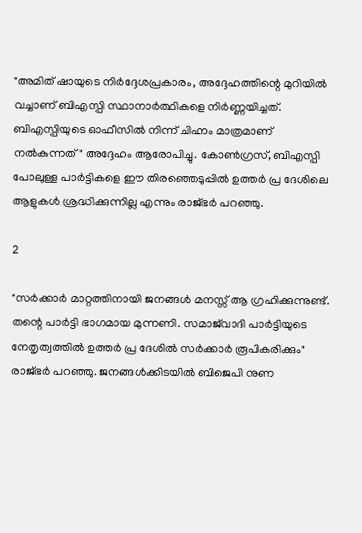"അമിത് ഷായുടെ നിർദ്ദേശപ്രകാരം, അദ്ദേഹത്തിന്റെ മുറിയിൽ വച്ചാണ് ബിഎസ്പി സ്ഥാനാർത്ഥികളെ നിർണ്ണയിച്ചത്. ബിഎസ്പിയുടെ ഓഫീസിൽ നിന്ന് ചിഹ്നം മാത്രമാണ് നൽകുന്നത്" അദ്ദേഹം ആരോപിച്ചു. കോൺഗ്രസ്, ബിഎസ്പി പോലുള്ള പാർട്ടികളെ ഈ തിരഞ്ഞെടുപ്പിൽ ഉത്തർ പ്ര ദേശിലെ ആളുകൾ ശ്രദ്ധിക്കുന്നില്ല എന്നും രാജ്ഭർ പറഞ്ഞു.

2

"സർക്കാർ മാറ്റത്തിനായി ജനങ്ങൾ മനസ്സ് ആ ഗ്രഹിക്കുന്നുണ്ട്. തന്റെ പാർട്ടി ഭാഗമായ മുന്നണി. സമാജ്‌വാദി പാർട്ടിയുടെ നേതൃത്വത്തിൽ ഉത്തർ പ്ര ദേശിൽ സർക്കാർ രൂപികരിക്കും" രാജ്ഭർ പറഞ്ഞു. ജനങ്ങൾക്കിടയിൽ ബിജെപി നുണ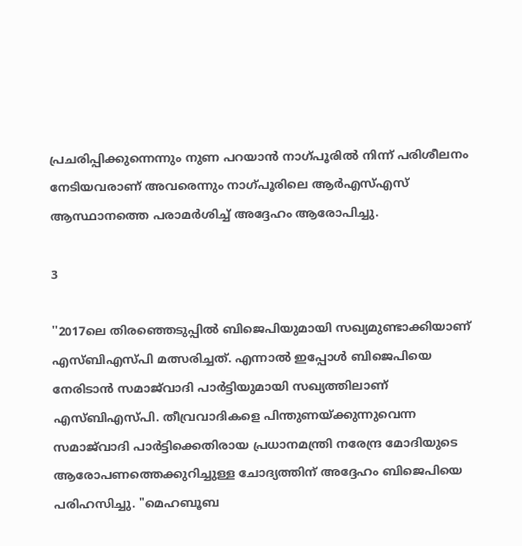പ്രചരിപ്പിക്കുന്നെന്നും നുണ പറയാൻ നാഗ്പൂരിൽ നിന്ന് പരിശീലനം നേടിയവരാണ് അവരെന്നും നാഗ്പൂരിലെ ആർഎസ്എസ് ആസ്ഥാനത്തെ പരാമർശിച്ച് അദ്ദേഹം ആരോപിച്ചു.

3

''2017ലെ തിരഞ്ഞെടുപ്പിൽ ബിജെപിയുമായി സഖ്യമുണ്ടാക്കിയാണ് എസ്ബിഎസ്പി മത്സരിച്ചത്. എന്നാൽ ഇപ്പോൾ ബിജെപിയെ നേരിടാൻ സമാജ്‌വാദി പാർട്ടിയുമായി സഖ്യത്തിലാണ് എസ്ബിഎസ്പി. തീവ്രവാദികളെ പിന്തുണയ്ക്കുന്നുവെന്ന സമാജ്‌വാദി പാർട്ടിക്കെതിരായ പ്രധാനമന്ത്രി നരേന്ദ്ര മോദിയുടെ ആരോപണത്തെക്കുറിച്ചുള്ള ചോദ്യത്തിന് അദ്ദേഹം ബിജെപിയെ പരിഹസിച്ചു. "മെഹബൂബ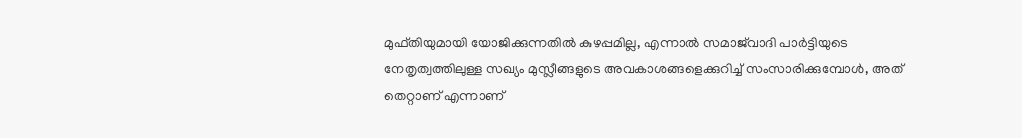മുഫ്തിയുമായി യോജിക്കുന്നതിൽ കുഴപ്പമില്ല, എന്നാൽ സമാജ്‌വാദി പാർട്ടിയുടെ നേതൃത്വത്തിലുള്ള സഖ്യം മുസ്ലീങ്ങളുടെ അവകാശങ്ങളെക്കുറിച്ച് സംസാരിക്കുമ്പോൾ, അത് തെറ്റാണ് എന്നാണ്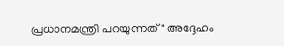പ്രധാനമന്ത്രി പറയുന്നത്" അദ്ദേഹം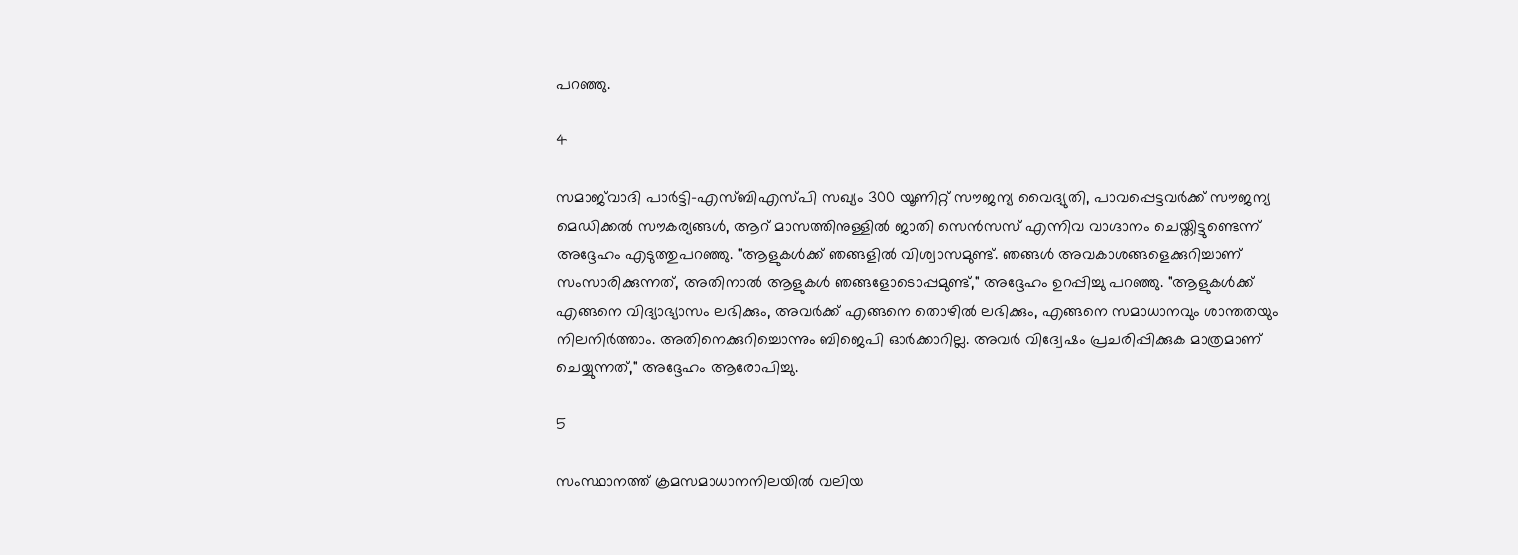പറഞ്ഞു.

4

സമാജ്‌വാദി പാർട്ടി-എസ്‌ബിഎസ്‌പി സഖ്യം 300 യൂണിറ്റ് സൗജന്യ വൈദ്യുതി, പാവപ്പെട്ടവർക്ക് സൗജന്യ മെഡിക്കൽ സൗകര്യങ്ങൾ, ആറ് മാസത്തിനുള്ളിൽ ജാതി സെൻസസ് എന്നിവ വാഗ്ദാനം ചെയ്തിട്ടുണ്ടെന്ന് അദ്ദേഹം എടുത്തുപറഞ്ഞു. "ആളുകൾക്ക് ഞങ്ങളിൽ വിശ്വാസമുണ്ട്. ഞങ്ങൾ അവകാശങ്ങളെക്കുറിച്ചാണ് സംസാരിക്കുന്നത്, അതിനാൽ ആളുകൾ ഞങ്ങളോടൊപ്പമുണ്ട്," അദ്ദേഹം ഉറപ്പിച്ചു പറഞ്ഞു. "ആളുകൾക്ക് എങ്ങനെ വിദ്യാഭ്യാസം ലഭിക്കും, അവർക്ക് എങ്ങനെ തൊഴിൽ ലഭിക്കും, എങ്ങനെ സമാധാനവും ശാന്തതയും നിലനിർത്താം. അതിനെക്കുറിച്ചൊന്നും ബിജെപി ഓർക്കാറില്ല. അവർ വിദ്വേഷം പ്രചരിപ്പിക്കുക മാത്രമാണ് ചെയ്യുന്നത്," അദ്ദേഹം ആരോപിച്ചു.

5

സംസ്ഥാനത്ത് ക്രമസമാധാനനിലയിൽ വലിയ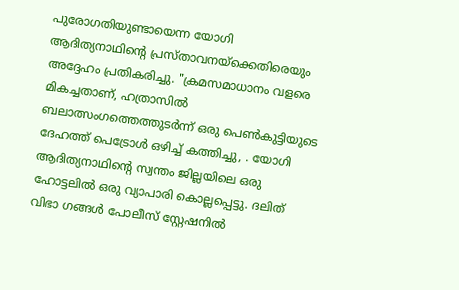പുരോഗതിയുണ്ടായെന്ന യോഗി ആദിത്യനാഥിന്റെ പ്രസ്താവനയ്‌ക്കെതിരെയും അദ്ദേഹം പ്രതികരിച്ചു. "ക്രമസമാധാനം വളരെ മികച്ചതാണ്, ഹത്രാസിൽ ബലാത്സംഗത്തെത്തുടർന്ന് ഒരു പെൺകുട്ടിയുടെ ദേഹത്ത് പെട്രോൾ ഒഴിച്ച് കത്തിച്ചു, . യോഗി ആദിത്യനാഥിന്റെ സ്വന്തം ജില്ലയിലെ ഒരു ഹോട്ടലിൽ ഒരു വ്യാപാരി കൊല്ലപ്പെട്ടു. ദലിത് വിഭാ ഗങ്ങൾ പോലീസ് സ്റ്റേഷനിൽ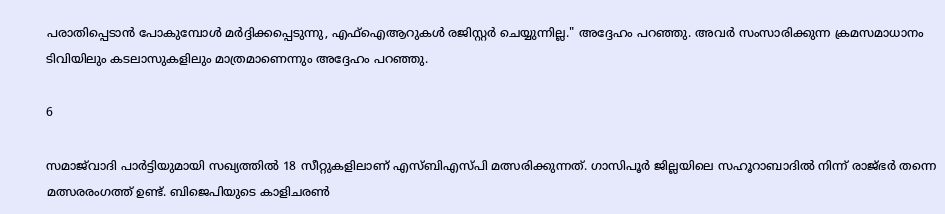പരാതിപ്പെടാൻ പോകുമ്പോൾ മർദ്ദിക്കപ്പെടുന്നു, എഫ്‌ഐ‌ആറുകൾ രജിസ്റ്റർ ചെയ്യുന്നില്ല." അദ്ദേഹം പറഞ്ഞു. അവർ സംസാരിക്കുന്ന ക്രമസമാധാനം ടിവിയിലും കടലാസുകളിലും മാത്രമാണെന്നും അദ്ദേഹം പറഞ്ഞു.

6

സമാജ്‌വാദി പാർട്ടിയുമായി സഖ്യത്തിൽ 18 സീറ്റുകളിലാണ് എസ്ബിഎസ്പി മത്സരിക്കുന്നത്. ഗാസിപൂർ ജില്ലയിലെ സഹൂറാബാദിൽ നിന്ന് രാജ്ഭർ തന്നെ മത്സരരംഗത്ത് ഉണ്ട്. ബിജെപിയുടെ കാളിചരൺ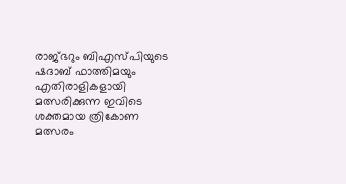രാജ്ഭറും ബിഎസ്പിയുടെ ഷദാബ് ഫാത്തിമയും എതിരാളികളായി മത്സരിക്കുന്ന ഇവിടെ ശക്തമായ ത്രികോണ മത്സരം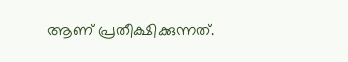ആണ് പ്രതീക്ഷിക്കുന്നത്.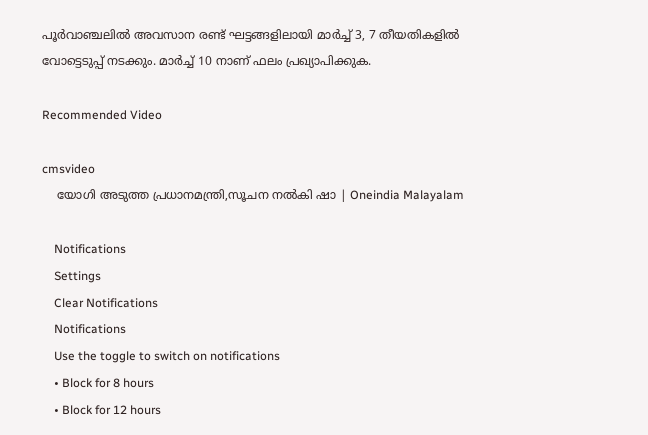പൂർവാഞ്ചലിൽ അവസാന രണ്ട് ഘട്ടങ്ങളിലായി മാർച്ച് 3, 7 തീയതികളിൽ വോട്ടെടുപ്പ് നടക്കും. മാർച്ച് 10 നാണ് ഫലം പ്രഖ്യാപിക്കുക.

Recommended Video

cmsvideo
    യോഗി അടുത്ത പ്രധാനമന്ത്രി,സൂചന നൽകി ഷാ | Oneindia Malayalam

    Notifications
    Settings
    Clear Notifications
    Notifications
    Use the toggle to switch on notifications
    • Block for 8 hours
    • Block for 12 hours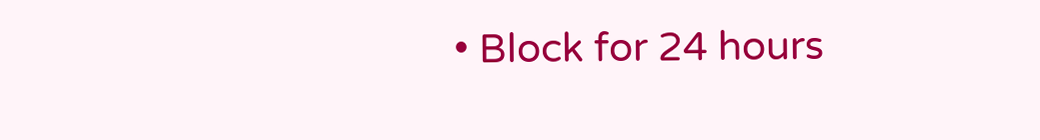• Block for 24 hours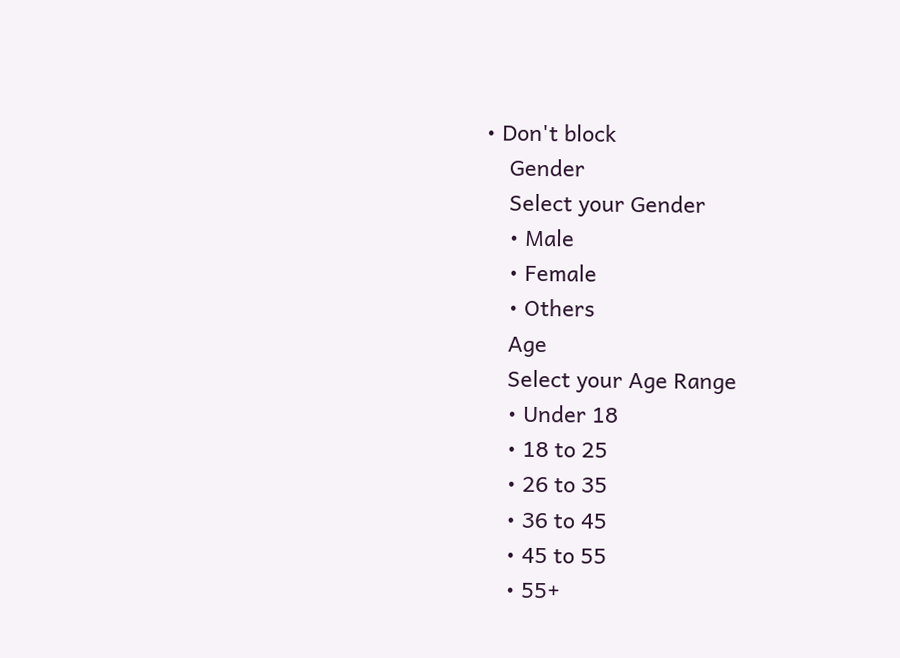• Don't block
    Gender
    Select your Gender
    • Male
    • Female
    • Others
    Age
    Select your Age Range
    • Under 18
    • 18 to 25
    • 26 to 35
    • 36 to 45
    • 45 to 55
    • 55+